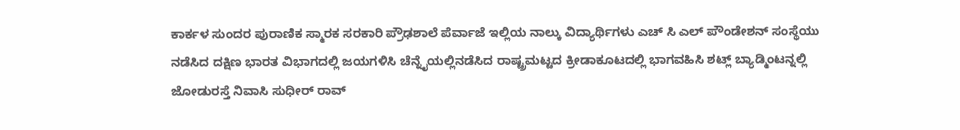ಕಾರ್ಕಳ ಸುಂದರ ಪುರಾಣಿಕ ಸ್ಮಾರಕ ಸರಕಾರಿ ಪ್ರೌಢಶಾಲೆ ಪೆರ್ವಾಜೆ ಇಲ್ಲಿಯ ನಾಲ್ಕು ವಿದ್ಯಾರ್ಥಿಗಳು ಎಚ್ ಸಿ ಎಲ್ ಪೌಂಡೇಶನ್ ಸಂಸ್ಥೆಯು ನಡೆಸಿದ ದಕ್ಷಿಣ ಭಾರತ ವಿಭಾಗದಲ್ಲಿ ಜಯಗಳಿಸಿ ಚೆನ್ನೈಯಲ್ಲಿನಡೆಸಿದ ರಾಷ್ಟ್ರಮಟ್ಟದ ಕ್ರೀಡಾಕೂಟದಲ್ಲಿ ಭಾಗವಹಿಸಿ ಶಟ್ಲ್ ಬ್ಯಾಡ್ಮಿಂಟನ್ನಲ್ಲಿ ಜೋಡುರಸ್ತೆ ನಿವಾಸಿ ಸುಧೀರ್ ರಾವ್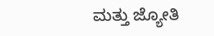ಮತ್ತು ಜ್ಯೋತಿ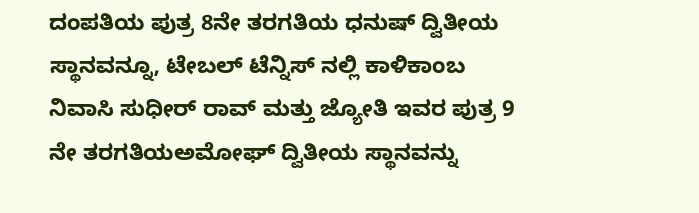ದಂಪತಿಯ ಪುತ್ರ 8ನೇ ತರಗತಿಯ ಧನುಷ್ ದ್ವಿತೀಯ ಸ್ಥಾನವನ್ನೂ, ಟೇಬಲ್ ಟೆನ್ನಿಸ್ ನಲ್ಲಿ ಕಾಳಿಕಾಂಬ ನಿವಾಸಿ ಸುಧೀರ್ ರಾವ್ ಮತ್ತು ಜ್ಯೋತಿ ಇವರ ಪುತ್ರ 9 ನೇ ತರಗತಿಯಅಮೋಘ್ ದ್ವಿತೀಯ ಸ್ಥಾನವನ್ನು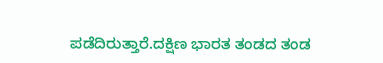ಪಡೆದಿರುತ್ತಾರೆ.ದಕ್ಷಿಣ ಭಾರತ ತಂಡದ ತಂಡ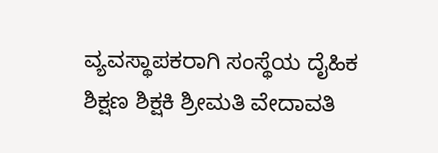ವ್ಯವಸ್ಥಾಪಕರಾಗಿ ಸಂಸ್ಥೆಯ ದೈಹಿಕ ಶಿಕ್ಷಣ ಶಿಕ್ಷಕಿ ಶ್ರೀಮತಿ ವೇದಾವತಿ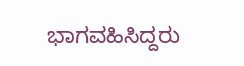ಭಾಗವಹಿಸಿದ್ದರು